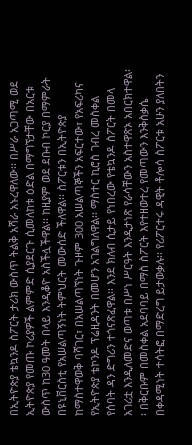በኢትዮጵያ ቴኳንዶ ስፖርት ታሪክ ውስጥ ትልቅ አሻራ አኑረዋለው፡፡ በሥራ አጋጣሚ ወደ ኢትዮጵያ የመጡ ኮሪያዎች ልምምድ ሲያደርጉ ሲመለከቱ ዕድል በማግኘታቸው በአርቱ ውስጥ ከ30 ዓመት በላይ እንዲቆዮ አስችሏችዋል፡፡ ከዚያም ወደ ደቡብ ኮርያ በማምራት በዩኒቨርስቲ የአሠልጣኝነት ትምህርት መውሰድ ችለዋል፡፡ ስፖርቱን በኢትዮጵያ ከማስተዋወቅ ባሻገር፣ በአሠልጣኘነት ጉዞም 300 አሠልጣኞችን አፍርተው፣ የአፍሪካና የኢትዮጵያ ቴኮንዶ ፕሬዚዳንት በመሆን አገልግለዋል፡፡ ማስተር ኪሮስ ገብረ መስቀል የሰባት ዳን ድግሪን ተጎናጽፈዋል፡፡ እንደ ክለብ ሲታይ የነበረው የቴኳንዶ ስፖርት በመላ አገሪቷ እንዲለመድና ወጣቱ በሥነ ሥርዓት እንዲታነጽ የራሳቸውን አስተዋጽኦ አበርክተዋል፡፡ በቅርቡም በመስቀል አደባባይ በማስ ስፖርት እየተዘወተረ የመጣውን እንቅስቃሴ በቀዳሚነት ተሳትፎ በማድረግ ይታወቃሉ፡፡ የሪፖርተሩ ዳዊት ቶሎሳ ስፖርቱ አሁን ያለበትን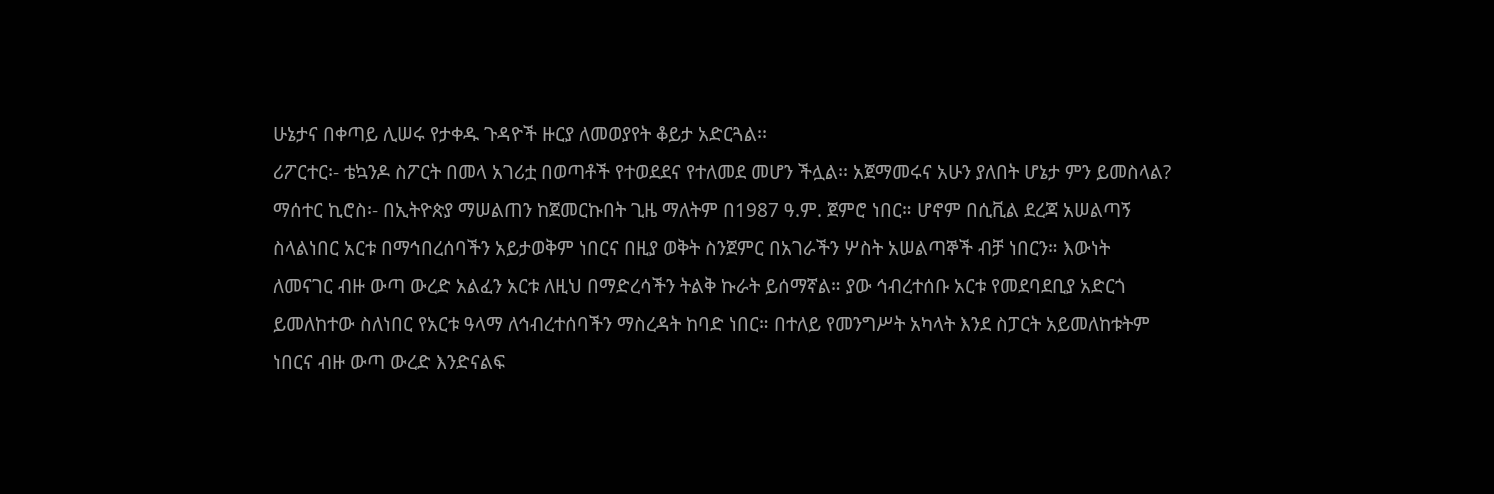ሁኔታና በቀጣይ ሊሠሩ የታቀዱ ጉዳዮች ዙርያ ለመወያየት ቆይታ አድርጓል፡፡
ሪፖርተር፡- ቴኳንዶ ስፖርት በመላ አገሪቷ በወጣቶች የተወደደና የተለመደ መሆን ችሏል፡፡ አጀማመሩና አሁን ያለበት ሆኔታ ምን ይመስላል?
ማሰተር ኪሮስ፡- በኢትዮጵያ ማሠልጠን ከጀመርኩበት ጊዜ ማለትም በ1987 ዓ.ም. ጀምሮ ነበር። ሆኖም በሲቪል ደረጃ አሠልጣኝ ስላልነበር አርቱ በማኅበረሰባችን አይታወቅም ነበርና በዚያ ወቅት ስንጀምር በአገራችን ሦስት አሠልጣኞች ብቻ ነበርን። እውነት ለመናገር ብዙ ውጣ ውረድ አልፈን አርቱ ለዚህ በማድረሳችን ትልቅ ኩራት ይሰማኛል። ያው ኅብረተሰቡ አርቱ የመደባደቢያ አድርጎ ይመለከተው ስለነበር የአርቱ ዓላማ ለኅብረተሰባችን ማስረዳት ከባድ ነበር። በተለይ የመንግሥት አካላት እንደ ስፓርት አይመለከቱትም ነበርና ብዙ ውጣ ውረድ እንድናልፍ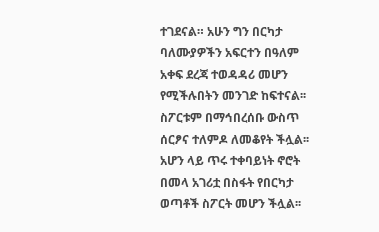ተገደናል። አሁን ግን በርካታ ባለሙያዎችን አፍርተን በዓለም አቀፍ ደረጃ ተወዳዳሪ መሆን የሚችሉበትን መንገድ ከፍተናል፡፡ ስፖርቱም በማኅበረሰቡ ውስጥ ሰርፆና ተለምዶ ለመቆየት ችሏል፡፡ አሆን ላይ ጥሩ ተቀባይነት ኖሮት በመላ አገሪቷ በስፋት የበርካታ ወጣቶች ስፖርት መሆን ችሏል፡፡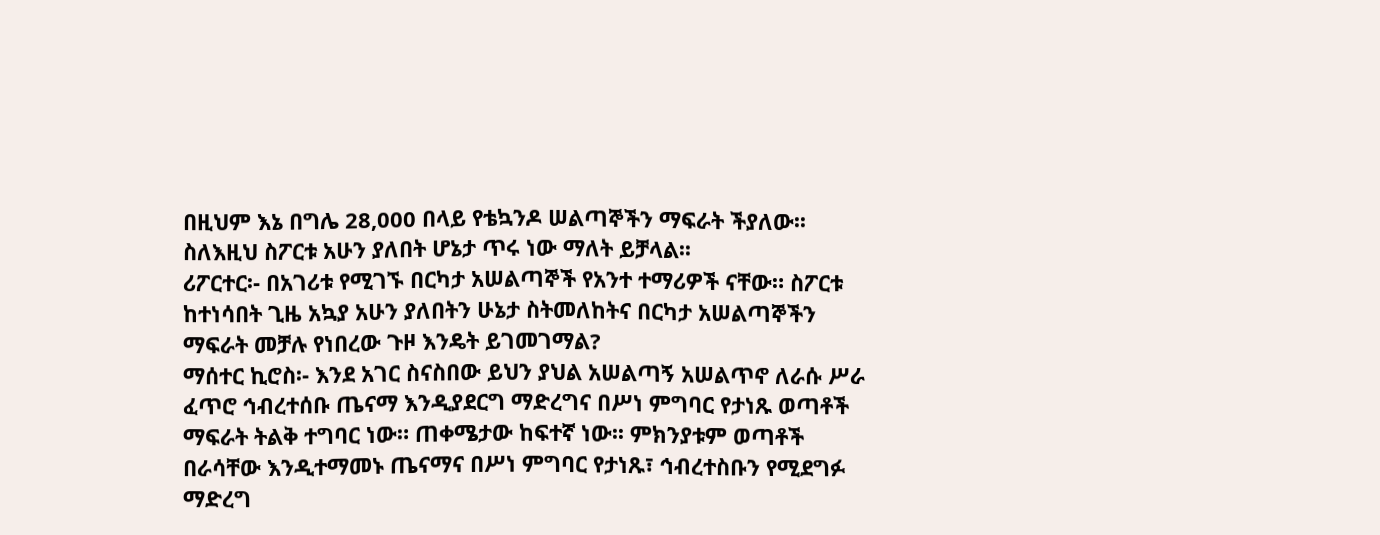በዚህም እኔ በግሌ 28,000 በላይ የቴኳንዶ ሠልጣኞችን ማፍራት ችያለው፡፡ ስለእዚህ ስፖርቱ አሁን ያለበት ሆኔታ ጥሩ ነው ማለት ይቻላል፡፡
ሪፖርተር፡- በአገሪቱ የሚገኙ በርካታ አሠልጣኞች የአንተ ተማሪዎች ናቸው። ስፖርቱ ከተነሳበት ጊዜ አኳያ አሁን ያለበትን ሁኔታ ስትመለከትና በርካታ አሠልጣኞችን ማፍራት መቻሉ የነበረው ጉዞ እንዴት ይገመገማል?
ማሰተር ኪሮስ፡- እንደ አገር ስናስበው ይህን ያህል አሠልጣኝ አሠልጥኖ ለራሱ ሥራ ፈጥሮ ኅብረተሰቡ ጤናማ እንዲያደርግ ማድረግና በሥነ ምግባር የታነጹ ወጣቶች ማፍራት ትልቅ ተግባር ነው። ጠቀሜታው ከፍተኛ ነው፡፡ ምክንያቱም ወጣቶች በራሳቸው እንዲተማመኑ ጤናማና በሥነ ምግባር የታነጹ፣ ኅብረተስቡን የሚደግፉ ማድረግ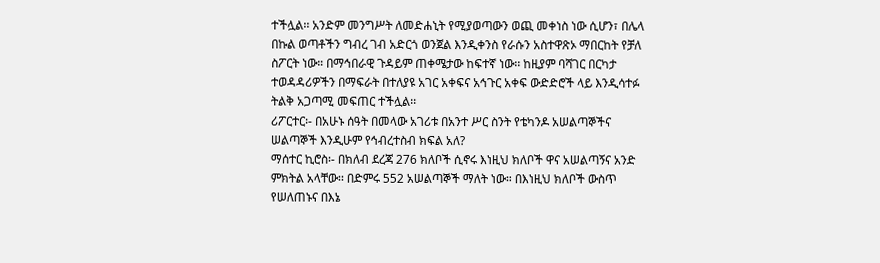ተችሏል፡፡ አንድም መንግሥት ለመድሐኒት የሚያወጣውን ወጪ መቀነስ ነው ሲሆን፣ በሌላ በኩል ወጣቶችን ግብረ ገብ አድርጎ ወንጀል እንዲቀንስ የራሱን አስተዋጽኦ ማበርከት የቻለ ስፖርት ነው። በማኅበራዊ ጉዳይም ጠቀሜታው ከፍተኛ ነው፡፡ ከዚያም ባሻገር በርካታ ተወዳዳሪዎችን በማፍራት በተለያዩ አገር አቀፍና አኅጉር አቀፍ ውድድሮች ላይ እንዲሳተፉ ትልቅ አጋጣሚ መፍጠር ተችሏል፡፡
ሪፖርተር፡- በአሁኑ ሰዓት በመላው አገሪቱ በአንተ ሥር ስንት የቴካንዶ አሠልጣኞችና ሠልጣኞች እንዲሁም የኅብረተስብ ክፍል አለ?
ማሰተር ኪሮስ፡- በክለብ ደረጃ 276 ክለቦች ሲኖሩ እነዚህ ክለቦች ዋና አሠልጣኝና አንድ ምክትል አላቸው፡፡ በድምሩ 552 አሠልጣኞች ማለት ነው። በእነዚህ ክለቦች ውስጥ የሠለጠኑና በእኔ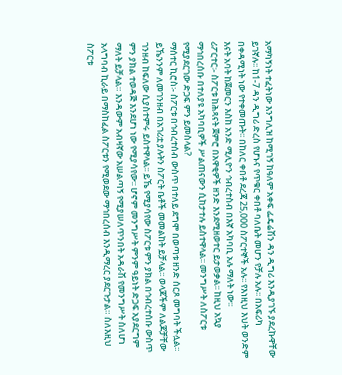አማካኝነት ተፈትነው እንግሊዝ ከሚገኝ ከዓለም አቀፍ ፌዴሬሽን ዳን ዲግሪ እንዲያገኙ ያደረኩዋቸው ይገኛሉ፡፡ ከ1-7 ዳን ዲግሪ ድረስ የሆኑና የጥቁር ቀበቶ ባለቤት መሆን የቻሉ አሉ፡፡ በአፍሪካ በቀዳሚነት ነው የተቀመጡት፡፡ በከለር ቀበቶ ደረጃ 25,000 ስፖርተኞች አሉ፡፡ የእነዚህ እህት ወንድም እናት አባት ከጀመርን እስከ አንድ ሚሊዮን ኅብረተስብ በእኛ አካባቢ አሉ ማለት ነው፡፡
ሪፖርተር፡- ስፖርቱ ከሕጻናት ጀምሮ በአዋቂዎች ዘንድ እንደሚዘወተር ይታወቃል፡፡ ከዚህ አኳያ ማኅበረሰቡ በተለያዩ አካባቢዎች ሥልጠናውን ሲከታተሉ ይስተዋላል፡፡ መንግሥት ለስፖርቱ የሚያደርገው ድጋፍ ምን ይመስላል?
ማሰተር ኪሮስ፡- ስፖርቱ በኅብረተሰብ ውስጥ በተለይ ደግሞ በወጣቱ ዘንድ ሰርጾ መግባት ችሏል፡፡ ይኼንንም ለመገንዘብ በአገሪቷ ያሉትን ስፖርት ቤቶች መመልከት ይቻላል፡፡ ወላጆችም ለልጆቻቸው ገንዘብ ከፍለው ሲያስተምሩ ይስተዋላል፡፡ ይኼ የሚያሳየው ስፖርቱ ምን ያክል በኅብረተሰቡ ውስጥ ምን ያክል ተወዳጅ እንደሆነ ነው የሚያሳየው፡፡ ሆኖም መንግሥት ምንም ዓይነት ድጋፍ አያደርግም ማለት ይቻላል። እንዳውም አብዛኛው አሠልጣኝ የሚያሠለጥንበት አዳራሽ የመንግሥት ስለሆነ አላግባብ ኪራይ በማስከፈል ስፖርቱን የሚወደው ማኅበረሰብ እንዲማረር ያደርጉታል። ስለእዚህ ስፖርቱ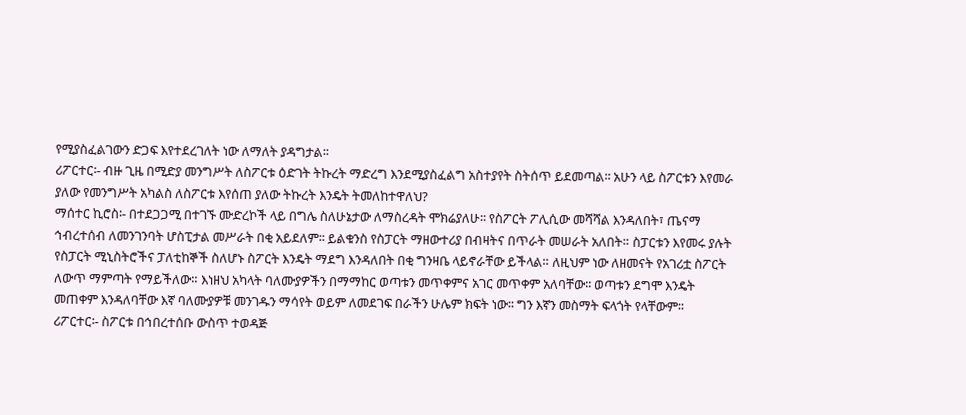የሚያስፈልገውን ድጋፍ እየተደረገለት ነው ለማለት ያዳግታል፡፡
ሪፖርተር፡- ብዙ ጊዜ በሚድያ መንግሥት ለስፖርቱ ዕድገት ትኩረት ማድረግ እንደሚያስፈልግ አስተያየት ስትሰጥ ይደመጣል፡፡ አሁን ላይ ስፖርቱን እየመራ ያለው የመንግሥት አካልስ ለስፖርቱ እየሰጠ ያለው ትኩረት እንዴት ትመለከተዋለህ?
ማሰተር ኪሮስ፡- በተደጋጋሚ በተገኙ ሙድረኮች ላይ በግሌ ስለሁኔታው ለማስረዳት ሞክሬያለሁ፡፡ የስፖርት ፖሊሲው መሻሻል እንዳለበት፣ ጤናማ ኅብረተሰብ ለመንገንባት ሆስፒታል መሥራት በቂ አይደለም፡፡ ይልቁንስ የስፓርት ማዘውተሪያ በብዛትና በጥራት መሠራት አለበት። ስፓርቱን እየመሩ ያሉት የስፓርት ሚኒስትሮችና ፓለቲከኞች ስለሆኑ ስፖርት እንዴት ማደግ እንዳለበት በቂ ግንዛቤ ላይኖራቸው ይችላል። ለዚህም ነው ለዘመናት የአገሪቷ ስፖርት ለውጥ ማምጣት የማይችለው። እነዘህ አካላት ባለሙያዎችን በማማከር ወጣቱን መጥቀምና አገር መጥቀም አለባቸው፡፡ ወጣቱን ደግሞ እንዴት መጠቀም እንዳለባቸው እኛ ባለሙያዎቹ መንገዱን ማሳየት ወይም ለመደገፍ በራችን ሁሌም ክፍት ነው፡፡ ግን እኛን መስማት ፍላጎት የላቸውም፡፡
ሪፖርተር፡- ስፖርቱ በኅበረተሰቡ ውስጥ ተወዳጅ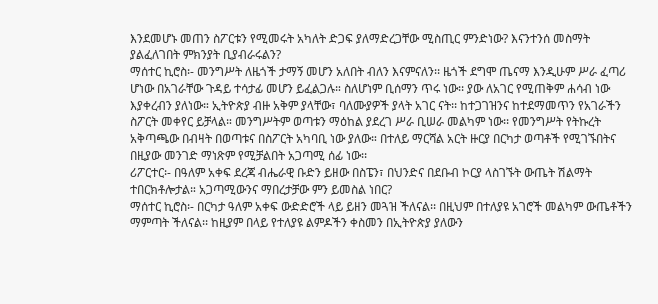እንደመሆኑ መጠን ስፖርቱን የሚመሩት አካለት ድጋፍ ያለማድረጋቸው ሚስጢር ምንድነው? እናንተንሰ መስማት ያልፈለገበት ምክንያት ቢያብራሩልን?
ማሰተር ኪሮስ፡- መንግሥት ለዜጎች ታማኝ መሆን አለበት ብለን እናምናለን፡፡ ዜጎች ደግሞ ጤናማ እንዲሁም ሥራ ፈጣሪ ሆነው በአገራቸው ጉዳይ ተሳታፊ መሆን ይፈልጋሉ። ስለሆነም ቢሰማን ጥሩ ነው፡፡ ያው ለአገር የሚጠቅም ሐሳብ ነው እያቀረብን ያለነው። ኢትዮጵያ ብዙ አቅም ያላቸው፣ ባለሙያዎች ያላት አገር ናት፡፡ ከተጋገዝንና ከተደማመጥን የአገራችን ስፖርት መቀየር ይቻላል። መንግሥትም ወጣቱን ማዕከል ያደረገ ሥራ ቢሠራ መልካም ነው፡፡ የመንግሥት የትኩረት አቅጣጫው በብዛት በወጣቱና በስፖርት አካባቢ ነው ያለው። በተለይ ማርሻል አርት ዙርያ በርካታ ወጣቶች የሚገኙበትና በዚያው መንገድ ማነጽም የሚቻልበት አጋጣሚ ሰፊ ነው፡፡
ሪፖርተር፡- በዓለም አቀፍ ደረጃ ብሔራዊ ቡድን ይዘው በስፔን፣ በህንድና በደቡብ ኮርያ ላስገኙት ውጤት ሽልማት ተበርክቶሎታል። አጋጣሚውንና ማበረታቻው ምን ይመስል ነበር?
ማሰተር ኪሮስ፡- በርካታ ዓለም አቀፍ ውድድሮች ላይ ይዘን መጓዝ ችለናል፡፡ በዚህም በተለያዩ አገሮች መልካም ውጤቶችን ማምጣት ችለናል፡፡ ከዚያም በላይ የተለያዩ ልምዶችን ቀስመን በኢትዮጵያ ያለውን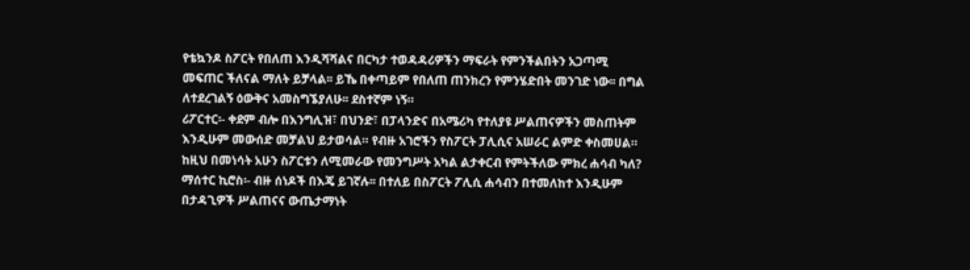የቴኳንዶ ስፖርት የበለጠ እንዲሻሻልና በርካታ ተወዳዳሪዎችን ማፍራት የምንችልበትን አጋጣሚ መፍጠር ችለናል ማለት ይቻላል፡፡ ይኼ በቀጣይም የበለጠ ጠንክረን የምንሄድበት መንገድ ነው፡፡ በግል ለተደረገልኝ ዕውቅና አመስግኜያለሁ፡፡ ደስተኛም ነኝ።
ሪፖርተር፡- ቀደም ብሎ በእንግሊዝ፣ በህንድ፣ በፓላንድና በአሜሪካ የተለያዩ ሥልጠናዎችን መስጠትም እንዲሁም መውሰድ መቻልህ ይታወሳል። የብዙ አገሮችን የስፖርት ፓሊሲና አሠራር ልምድ ቀስመሀል። ከዚህ በመነሳት አሁን ስፖርቱን ለሚመራው የመንግሥት አካል ልታቀርብ የምትችለው ምክረ ሐሳብ ካለ?
ማሰተር ኪሮስ፡- ብዙ ሰነዶች በእጄ ይገኛሉ፡፡ በተለይ በስፖርት ፖሊሲ ሐሳብን በተመለከተ እንዲሁም በታዳጊዎች ሥልጠናና ውጤታማነት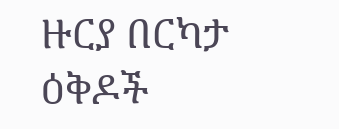ዙርያ በርካታ ዕቅዶች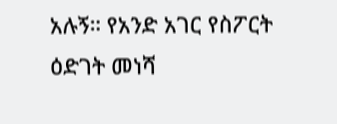አሉኝ። የአንድ አገር የስፖርት ዕድገት መነሻ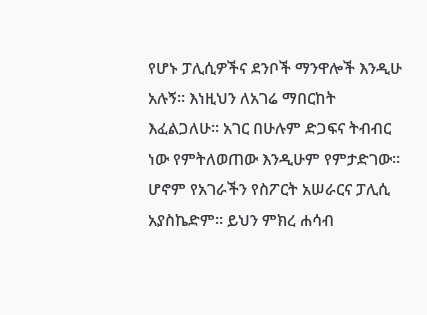የሆኑ ፓሊሲዎችና ደንቦች ማንዋሎች እንዲሁ አሉኝ፡፡ እነዚህን ለአገሬ ማበርከት እፈልጋለሁ፡፡ አገር በሁሉም ድጋፍና ትብብር ነው የምትለወጠው እንዲሁም የምታድገው። ሆኖም የአገራችን የስፖርት አሠራርና ፓሊሲ አያስኬድም። ይህን ምክረ ሐሳብ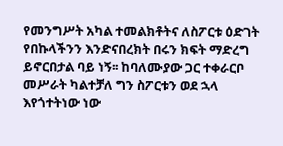የመንግሥት አካል ተመልክቶትና ለስፖርቱ ዕድገት የበኩላችንን እንድናበረክት በሩን ክፍት ማድረግ ይኖርበታል ባይ ነኝ፡፡ ከባለሙያው ጋር ተቀራርቦ መሥራት ካልተቻለ ግን ስፖርቱን ወደ ኋላ እየጎተትነው ነው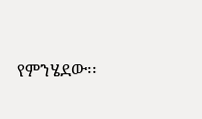የምንሄደው፡፡